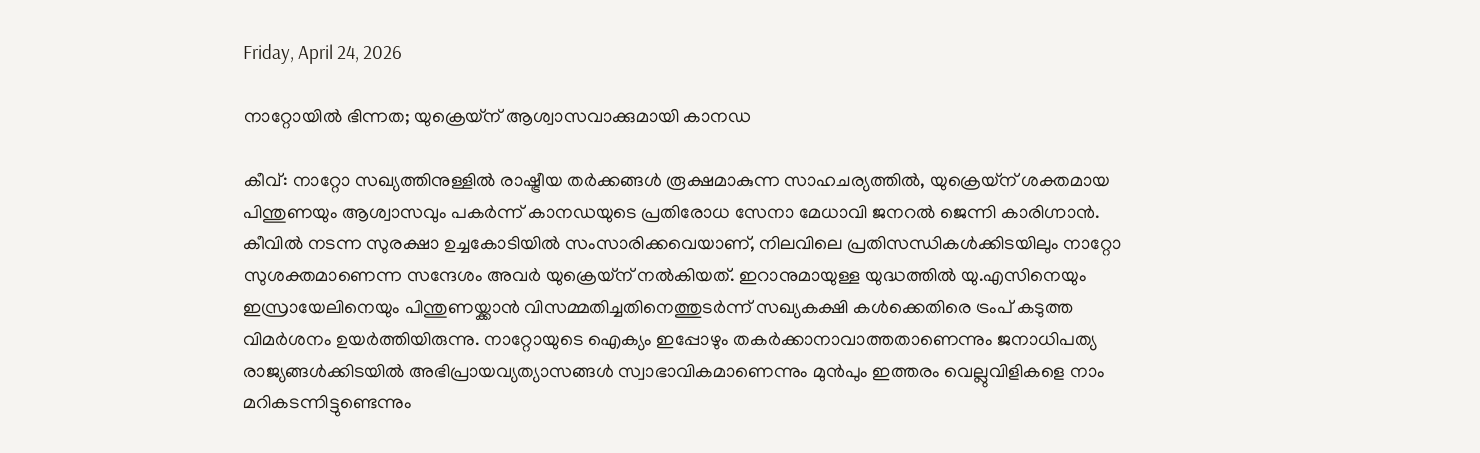Friday, April 24, 2026

നാറ്റോയിൽ ഭിന്നത; യുക്രെയ്ന് ആശ്വാസവാക്കുമായി കാനഡ

കീവ്: നാറ്റോ സഖ്യത്തിനുള്ളിൽ രാഷ്ട്രീയ തർക്കങ്ങൾ രൂക്ഷമാകുന്ന സാഹചര്യത്തിൽ, യുക്രെയ്ന് ശക്തമായ പിന്തുണയും ആശ്വാസവും പകർന്ന് കാനഡയുടെ പ്രതിരോധ സേനാ മേധാവി ജനറൽ ജെന്നി കാരിഗ്നാൻ. കീവിൽ നടന്ന സുരക്ഷാ ഉച്ചകോടിയിൽ സംസാരിക്കവെയാണ്, നിലവിലെ പ്രതിസന്ധികൾക്കിടയിലും നാറ്റോ സുശക്തമാണെന്ന സന്ദേശം അവർ യുക്രെയ്‌ന്‌ നൽകിയത്. ഇറാനുമായുള്ള യുദ്ധത്തിൽ യു.എസിനെയും ഇസ്രായേലിനെയും പിന്തുണയ്ക്കാൻ വിസമ്മതിച്ചതിനെത്തുടർന്ന് സഖ്യകക്ഷി കൾക്കെതിരെ ‌ട്രംപ്‌ കടുത്ത വിമർശനം ഉയർത്തിയിരുന്നു. നാറ്റോയുടെ ഐക്യം ഇപ്പോഴും തകർക്കാനാവാത്തതാണെന്നും ജനാധിപത്യ രാജ്യങ്ങൾക്കിടയിൽ അഭിപ്രായവ്യത്യാസങ്ങൾ സ്വാഭാവികമാണെന്നും മുൻപും ഇത്തരം വെല്ലുവിളികളെ നാം മറികടന്നിട്ടുണ്ടെന്നും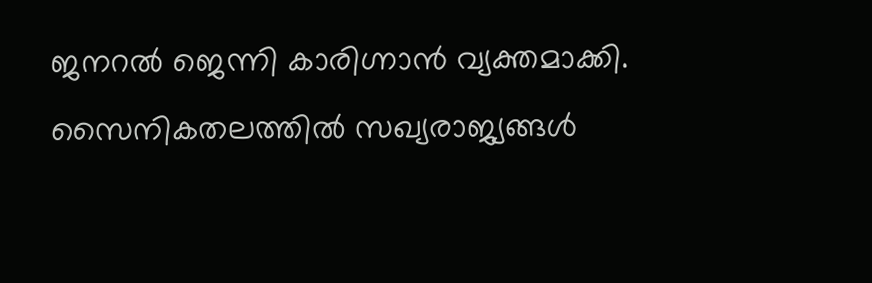ജനറൽ ജെന്നി കാരിഗ്നാൻ വ്യക്തമാക്കി. സൈനികതലത്തിൽ സഖ്യരാജ്യങ്ങൾ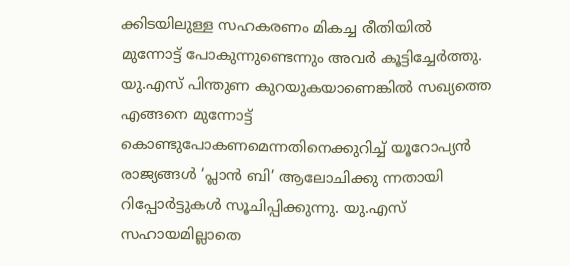ക്കിടയിലുള്ള സഹകരണം മികച്ച രീതിയിൽ മുന്നോട്ട് പോകുന്നുണ്ടെന്നും അവർ കൂട്ടിച്ചേർത്തു. യു.എസ്‌ പിന്തുണ കുറയുകയാണെങ്കിൽ സഖ്യത്തെ എങ്ങനെ മുന്നോട്ട് കൊണ്ടുപോകണമെന്നതിനെക്കുറിച്ച് യൂറോപ്യൻ രാജ്യങ്ങൾ ‘പ്ലാൻ ബി’ ആലോചിക്കു ന്നതായി റിപ്പോർട്ടുകൾ സൂചിപ്പിക്കുന്നു. യു.എസ്‌ സഹായമില്ലാതെ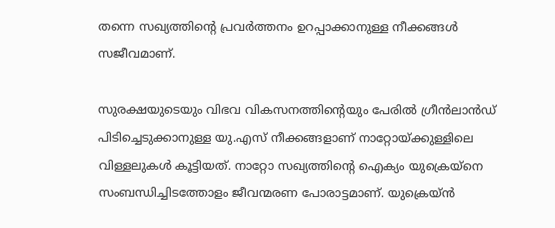തന്നെ സഖ്യത്തിന്റെ പ്രവർത്തനം ഉറപ്പാക്കാനുള്ള നീക്കങ്ങൾ സജീവമാണ്.

സുരക്ഷയുടെയും വിഭവ വികസനത്തിന്റെയും പേരിൽ ഗ്രീൻലാൻഡ് പിടിച്ചെടുക്കാനുള്ള യു.എസ്‌ നീക്കങ്ങളാണ്‌ നാറ്റോയ്‌ക്കുള്ളിലെ വിള്ളലുകൾ കൂട്ടിയത്‌. നാറ്റോ സഖ്യത്തിന്റെ ഐക്യം യുക്രെയ്നെ സംബന്ധിച്ചിടത്തോളം ജീവന്മരണ പോരാട്ടമാണ്. യുക്രെയ്ൻ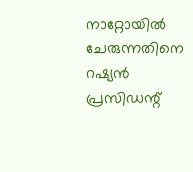നാറ്റോയിൽ ചേരുന്നതിനെ റഷ്യൻ പ്രസിഡന്റ്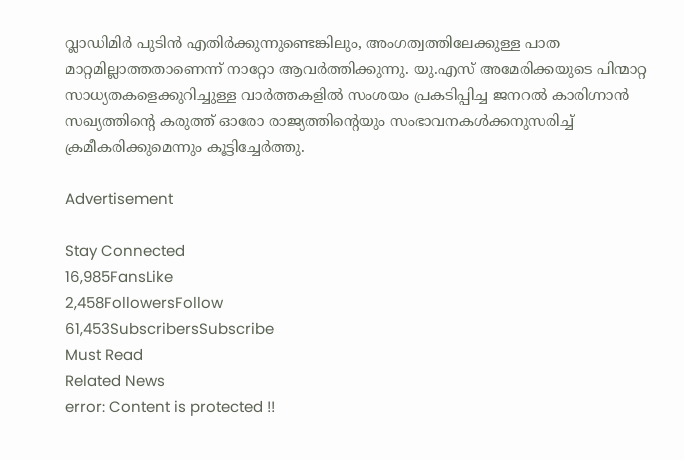വ്ലാഡിമിർ പുടിൻ എതിർക്കുന്നുണ്ടെങ്കിലും, അംഗത്വത്തിലേക്കുള്ള പാത മാറ്റമില്ലാത്തതാണെന്ന് നാറ്റോ ആവർത്തിക്കുന്നു. യു.എസ്‌ അമേരിക്കയുടെ പിന്മാറ്റ സാധ്യതകളെക്കുറിച്ചുള്ള വാർത്തകളിൽ സംശയം പ്രകടിപ്പിച്ച ജനറൽ കാരിഗ്നാൻ സഖ്യത്തിന്റെ കരുത്ത് ഓരോ രാജ്യത്തിന്റെയും സംഭാവനകൾക്കനുസരിച്ച് ക്രമീകരിക്കുമെന്നും കൂട്ടിച്ചേർത്തു.

Advertisement

Stay Connected
16,985FansLike
2,458FollowersFollow
61,453SubscribersSubscribe
Must Read
Related News
error: Content is protected !!